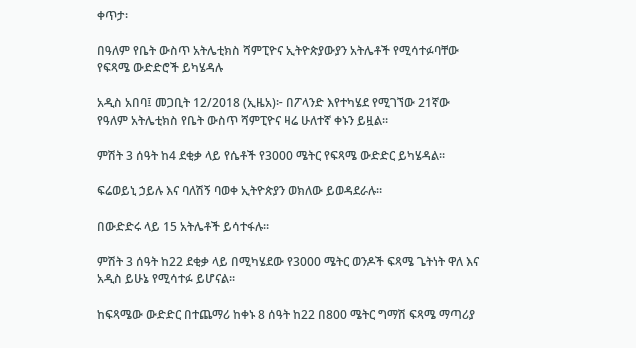ቀጥታ፡

በዓለም የቤት ውስጥ አትሌቲክስ ሻምፒዮና ኢትዮጵያውያን አትሌቶች የሚሳተፉባቸው የፍጻሜ ውድድሮች ይካሄዳሉ

አዲስ አበባ፤ መጋቢት 12/2018 (ኢዜአ)፦ በፖላንድ እየተካሄደ የሚገኘው 21ኛው የዓለም አትሌቲክስ የቤት ውስጥ ሻምፒዮና ዛሬ ሁለተኛ ቀኑን ይዟል።

ምሽት 3 ሰዓት ከ4 ደቂቃ ላይ የሴቶች የ3000 ሜትር የፍጻሜ ውድድር ይካሄዳል።

ፍሬወይኒ ኃይሉ እና ባለሽኝ ባወቀ ኢትዮጵያን ወክለው ይወዳደራሉ።

በውድድሩ ላይ 15 አትሌቶች ይሳተፋሉ።

ምሽት 3 ሰዓት ከ22 ደቂቃ ላይ በሚካሄደው የ3000 ሜትር ወንዶች ፍጻሜ ጌትነት ዋለ እና አዲስ ይሁኔ የሚሳተፉ ይሆናል።

ከፍጻሜው ውድድር በተጨማሪ ከቀኑ 8 ሰዓት ከ22 በ800 ሜትር ግማሽ ፍጻሜ ማጣሪያ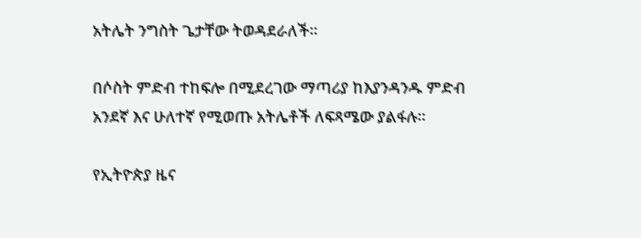አትሌት ንግስት ጌታቸው ትወዳደራለች።

በሶስት ምድብ ተከፍሎ በሚደረገው ማጣሪያ ከእያንዳንዱ ምድብ አንደኛ እና ሁለተኛ የሚወጡ አትሌቶች ለፍጻሜው ያልፋሉ።

የኢትዮጵያ ዜና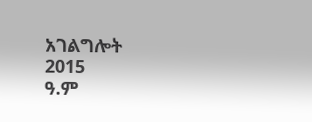አገልግሎት
2015
ዓ.ም